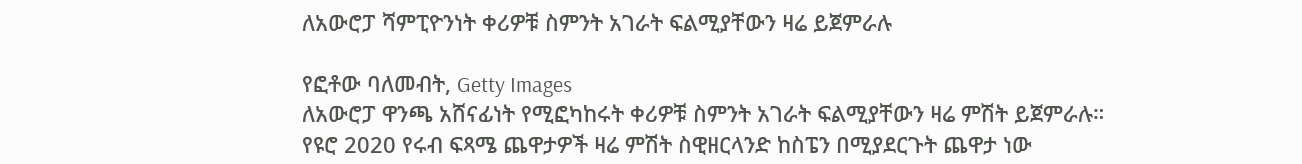ለአውሮፓ ሻምፒዮንነት ቀሪዎቹ ስምንት አገራት ፍልሚያቸውን ዛሬ ይጀምራሉ

የፎቶው ባለመብት, Getty Images
ለአውሮፓ ዋንጫ አሸናፊነት የሚፎካከሩት ቀሪዎቹ ስምንት አገራት ፍልሚያቸውን ዛሬ ምሽት ይጀምራሉ።
የዩሮ 2020 የሩብ ፍጻሜ ጨዋታዎች ዛሬ ምሽት ስዊዘርላንድ ከስፔን በሚያደርጉት ጨዋታ ነው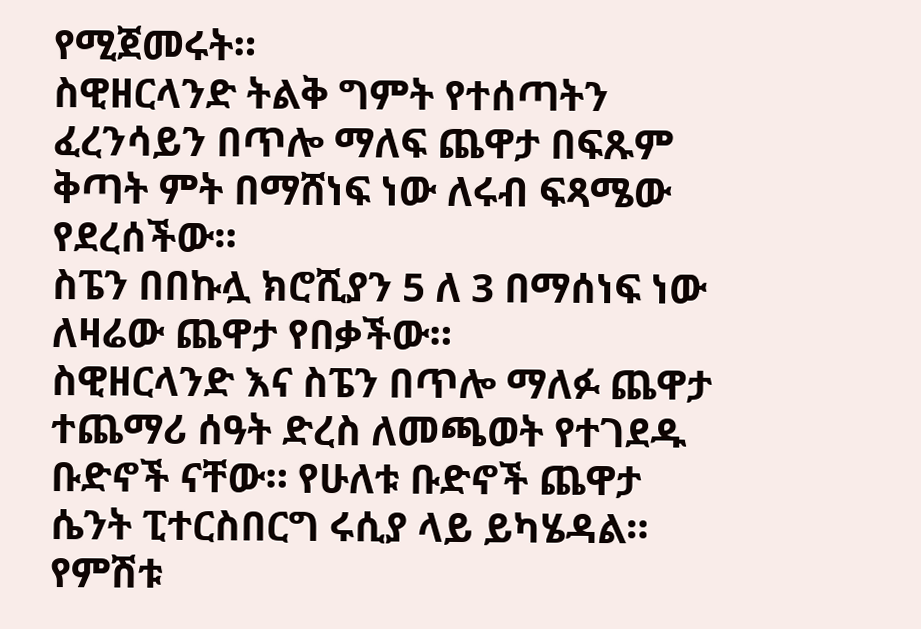የሚጀመሩት።
ስዊዘርላንድ ትልቅ ግምት የተሰጣትን ፈረንሳይን በጥሎ ማለፍ ጨዋታ በፍጹም ቅጣት ምት በማሸነፍ ነው ለሩብ ፍጻሜው የደረሰችው።
ስፔን በበኩሏ ክሮሺያን 5 ለ 3 በማሰነፍ ነው ለዛሬው ጨዋታ የበቃችው።
ስዊዘርላንድ እና ስፔን በጥሎ ማለፉ ጨዋታ ተጨማሪ ሰዓት ድረስ ለመጫወት የተገደዱ ቡድኖች ናቸው። የሁለቱ ቡድኖች ጨዋታ ሴንት ፒተርስበርግ ሩሲያ ላይ ይካሄዳል።
የምሽቱ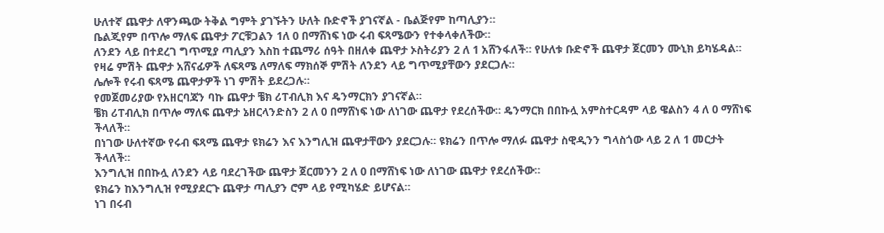ሁለተኛ ጨዋታ ለዋንጫው ትቅል ግምት ያገኙትን ሁለት ቡድኖች ያገናኛል - ቤልጅየም ከጣሊያን።
ቤልጂየም በጥሎ ማለፍ ጨዋታ ፖርቹጋልን 1ለ 0 በማሸነፍ ነው ሩብ ፍጻሜውን የተቀላቀለችው።
ለንደን ላይ በተደረገ ግጥሚያ ጣሊያን እስከ ተጨማሪ ሰዓት በዘለቀ ጨዋታ ኦስትሪያን 2 ለ 1 አሸንፋለች። የሁለቱ ቡድኖች ጨዋታ ጀርመን ሙኒክ ይካሄዳል።
የዛሬ ምሽት ጨዋታ አሸናፊዎች ለፍጻሜ ለማለፍ ማክሰኞ ምሽት ለንደን ላይ ግጥሚያቸውን ያደርጋሉ።
ሌሎች የሩብ ፍጻሜ ጨዋታዎች ነገ ምሽት ይደረጋሉ።
የመጀመሪያው የአዘርባጃን ባኩ ጨዋታ ቼክ ሪፐብሊክ እና ዴንማርክን ያገናኛል።
ቼክ ሪፐብሊክ በጥሎ ማለፍ ጨዋታ ኔዘርላንድስን 2 ለ 0 በማሸነፍ ነው ለነገው ጨዋታ የደረሰችው። ዴንማርክ በበኩሏ አምስተርዳም ላይ ዌልስን 4 ለ 0 ማሸነፍ ችላለች።
በነገው ሁለተኛው የሩብ ፍጻሜ ጨዋታ ዩክሬን እና እንግሊዝ ጨዋታቸውን ያደርጋሉ። ዩክሬን በጥሎ ማለፉ ጨዋታ ስዊዲንን ግላስጎው ላይ 2 ለ 1 መርታት ችላለች።
እንግሊዝ በበኩሏ ለንደን ላይ ባደረገችው ጨዋታ ጀርመንን 2 ለ 0 በማሸነፍ ነው ለነገው ጨዋታ የደረሰችው።
ዩክሬን ከእንግሊዝ የሚያደርጉ ጨዋታ ጣሊያን ሮም ላይ የሚካሄድ ይሆናል።
ነገ በሩብ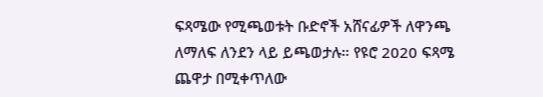ፍጻሜው የሚጫወቱት ቡድኖች አሸናፊዎች ለዋንጫ ለማለፍ ለንደን ላይ ይጫወታሉ። የዩሮ 2020 ፍጻሜ ጨዋታ በሚቀጥለው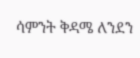ሳምንት ቅዳሜ ለንደን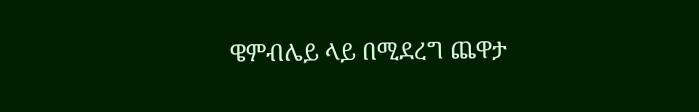ዌምብሌይ ላይ በሚደረግ ጨዋታ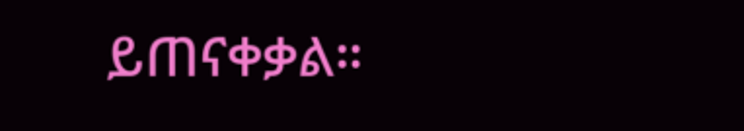ይጠናቀቃል።